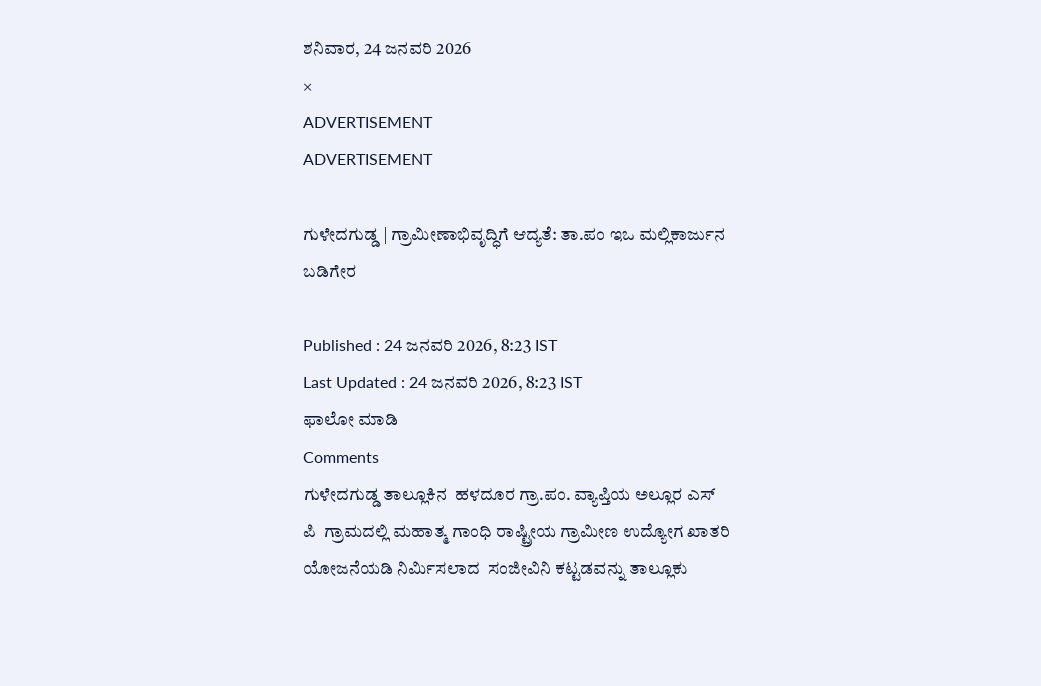ಶನಿವಾರ, 24 ಜನವರಿ 2026
×
ADVERTISEMENT
ADVERTISEMENT

ಗುಳೇದಗುಡ್ಡ | ಗ್ರಾಮೀಣಾಭಿವೃದ್ಧಿಗೆ ಆದ್ಯತೆ: ತಾ.ಪಂ ಇಒ ಮಲ್ಲಿಕಾರ್ಜುನ ಬಡಿಗೇರ

Published : 24 ಜನವರಿ 2026, 8:23 IST
Last Updated : 24 ಜನವರಿ 2026, 8:23 IST
ಫಾಲೋ ಮಾಡಿ
Comments
ಗುಳೇದಗುಡ್ಡ ತಾಲ್ಲೂಕಿನ  ಹಳದೂರ ಗ್ರಾ.ಪಂ. ವ್ಯಾಪ್ತಿಯ ಅಲ್ಲೂರ ಎಸ್ ಪಿ  ಗ್ರಾಮದಲ್ಲಿ ಮಹಾತ್ಮ ಗಾಂಧಿ ರಾಷ್ಟ್ರೀಯ ಗ್ರಾಮೀಣ ಉದ್ಯೋಗ ಖಾತರಿ ಯೋಜನೆಯಡಿ ನಿರ್ಮಿಸಲಾದ  ಸಂಜೀವಿನಿ ಕಟ್ಟಡವನ್ನು ತಾಲ್ಲೂಕು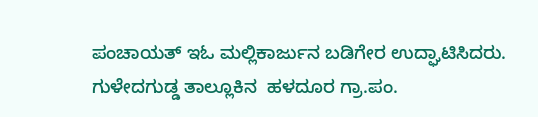ಪಂಚಾಯತ್ ಇಓ ಮಲ್ಲಿಕಾರ್ಜುನ ಬಡಿಗೇರ ಉದ್ಘಾಟಿಸಿದರು.
ಗುಳೇದಗುಡ್ಡ ತಾಲ್ಲೂಕಿನ  ಹಳದೂರ ಗ್ರಾ.ಪಂ.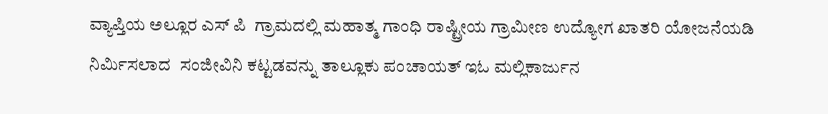ವ್ಯಾಪ್ತಿಯ ಅಲ್ಲೂರ ಎಸ್ ಪಿ  ಗ್ರಾಮದಲ್ಲಿ ಮಹಾತ್ಮ ಗಾಂಧಿ ರಾಷ್ಟ್ರೀಯ ಗ್ರಾಮೀಣ ಉದ್ಯೋಗ ಖಾತರಿ ಯೋಜನೆಯಡಿ ನಿರ್ಮಿಸಲಾದ  ಸಂಜೀವಿನಿ ಕಟ್ಟಡವನ್ನು ತಾಲ್ಲೂಕು ಪಂಚಾಯತ್ ಇಓ ಮಲ್ಲಿಕಾರ್ಜುನ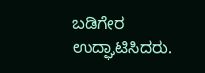ಬಡಿಗೇರ ಉದ್ಘಾಟಿಸಿದರು.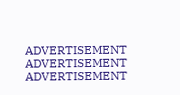ADVERTISEMENT
ADVERTISEMENT
ADVERTISEMENT